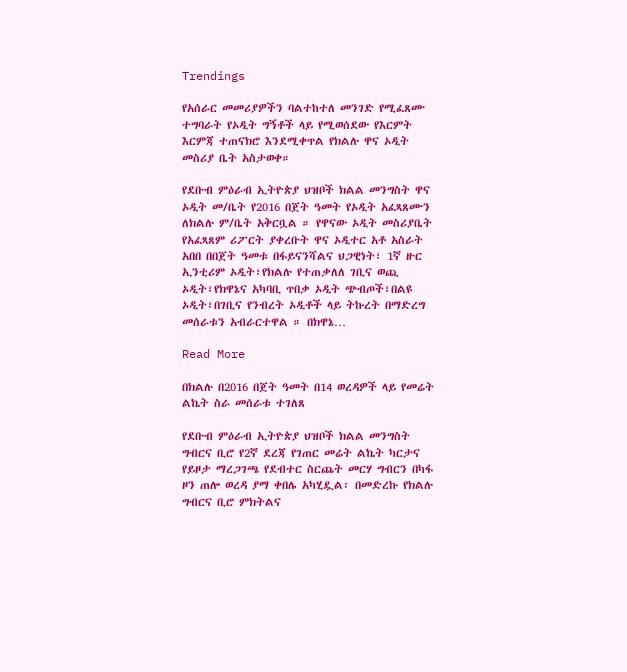Trendings

የአሰራር መመሪያዎችን ባልተከተለ መንገድ የሚፈጸሙ ተግባራት የኦዲት ግኝቶች ላይ የሚወሰደው የእርምት እርምጃ ተጠናክሮ እንደሚቀጥል የክልሉ ዋና ኦዲት መስሪያ ቤት አስታወቀ።

የደቡብ ምዕራብ ኢትዮጵያ ህዝቦች ክልል መንግስት ዋና ኦዲት መ/ቤት የ2016 በጀት ዓመት የኦዲት አፈጻጸሙን ለክልሉ ም/ቤት አቅርቧል ። የዋናው ኦዲት መስሪያቤት የአፈጻጸም ሪፖርት ያቀረቡት ዋና ኦዲተር አቶ አስራት አበበ በበጀት ዓመቱ በፋይናንሻልና ህጋዊነት፣ 1ኛ ዙር ኢንቲሪም ኦዲት፣የክልሉ የተጠቃለለ ገቢና ወጪ ኦዲት፣የክዋኔና አካባቢ ጥበቃ ኦዲት ጭብጦች፣በልዩ ኦዲት፣በገቢና የንብረት ኦዲቶች ላይ ትኩረት በማድረግ መሰራቱን አብራርተዋል ። በክዋኔ…

Read More

በክልሉ በ2016 በጀት ዓመት በ14 ወረዳዎች ላይ የመሬት ልኬት ስራ መሰራቱ ተገለጸ

የደቡብ ምዕራብ ኢትዮጵያ ህዝቦች ክልል መንግስት ግብርና ቢሮ የ2ኛ ደረጃ የገጠር መሬት ልኬት ካርታና የይዞታ ማረጋገጫ የደብተር ስርጨት መርሃ ግብርን በካፋ ዞን ጠሎ ወረዳ ያማ ቀበሌ አካሂዷል፡ በመድረኩ የክልሉ ግብርና ቢሮ ምክትልና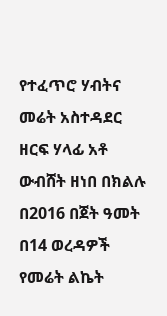የተፈጥሮ ሃብትና መሬት አስተዳደር ዘርፍ ሃላፊ አቶ ውብሸት ዘነበ በክልሉ በ2016 በጀት ዓመት በ14 ወረዳዎች የመሬት ልኬት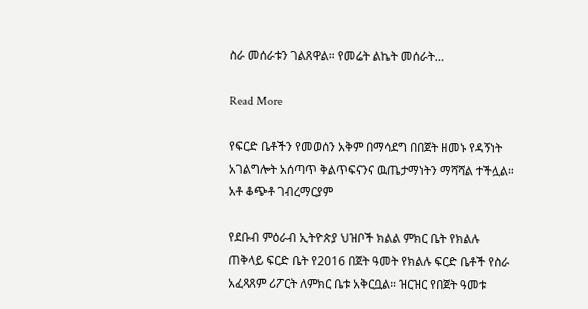ስራ መሰራቱን ገልጸዋል። የመሬት ልኬት መሰራት…

Read More

የፍርድ ቤቶችን የመወሰን አቅም በማሳደግ በበጀት ዘመኑ የዳኝነት አገልግሎት አሰጣጥ ቅልጥፍናንና ዉጤታማነትን ማሻሻል ተችሏል። አቶ ቆጭቶ ገብረማርያም

የደቡብ ምዕራብ ኢትዮጵያ ህዝቦች ክልል ምክር ቤት የክልሉ ጠቅላይ ፍርድ ቤት የ2016 በጀት ዓመት የክልሉ ፍርድ ቤቶች የስራ አፈጻጸም ሪፖርት ለምክር ቤቱ አቅርቧል። ዝርዝር የበጀት ዓመቱ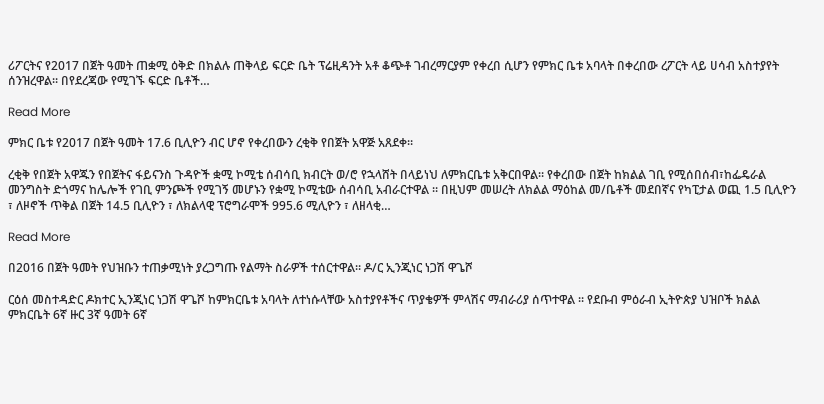ሪፖርትና የ2017 በጀት ዓመት ጠቋሚ ዕቅድ በክልሉ ጠቅላይ ፍርድ ቤት ፕሬዚዳንት አቶ ቆጭቶ ገብረማርያም የቀረበ ሲሆን የምክር ቤቱ አባላት በቀረበው ረፖርት ላይ ሀሳብ አስተያየት ሰንዝረዋል። በየደረጃው የሚገኙ ፍርድ ቤቶች…

Read More

ምክር ቤቱ የ2017 በጀት ዓመት 17.6 ቢሊዮን ብር ሆኖ የቀረበውን ረቂቅ የበጀት አዋጅ አጸደቀ።

ረቂቅ የበጀት አዋጁን የበጀትና ፋይናንስ ጉዳዮች ቋሚ ኮሚቴ ሰብሳቢ ክብርት ወ/ሮ የኋላሸት በላይነህ ለምክርቤቱ አቅርበዋል። የቀረበው በጀት ከክልል ገቢ የሚሰበሰብ፣ከፌዴራል መንግስት ድጎማና ከሌሎች የገቢ ምንጮች የሚገኝ መሆኑን የቋሚ ኮሚቴው ሰብሳቢ አብራርተዋል ። በዚህም መሠረት ለክልል ማዕከል መ/ቤቶች መደበኛና የካፒታል ወጪ 1.5 ቢሊዮን ፣ ለዞኖች ጥቅል በጀት 14.5 ቢሊዮን ፣ ለክልላዊ ፕሮግራሞች 995.6 ሚሊዮን ፣ ለዘላቂ…

Read More

በ2016 በጀት ዓመት የህዝቡን ተጠቃሚነት ያረጋግጡ የልማት ስራዎች ተሰርተዋል። ዶ/ር ኢንጂነር ነጋሽ ዋጌሾ

ርዕሰ መስተዳድር ዶክተር ኢንጂነር ነጋሽ ዋጌሾ ከምክርቤቱ አባላት ለተነሱላቸው አስተያየቶችና ጥያቄዎች ምላሽና ማብራሪያ ሰጥተዋል ፡፡ የደቡብ ምዕራብ ኢትዮጵያ ህዝቦች ክልል ምክርቤት 6ኛ ዙር 3ኛ ዓመት 6ኛ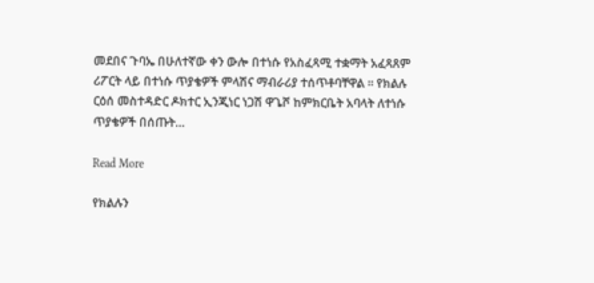መደበና ጉባኤ በሁለተኛው ቀን ውሎ በተነሱ የአስፈጻሚ ተቋማት አፈጻጸም ሪፖርት ላይ በተነሱ ጥያቄዎች ምላሽና ማብራሪያ ተሰጥቶባቸዋል ፡፡ የክልሉ ርዕሰ መስተዳድር ዶክተር ኢንጂነር ነጋሽ ዋጌሾ ከምክርቤት አባላት ለተነሱ ጥያቄዎች በሰጡት…

Read More

የክልሉን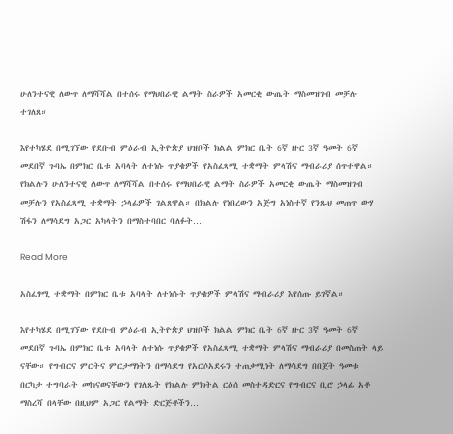ሁለንተናዊ ለውጥ ለማሻሻል በተሰሩ የማህበራዊ ልማት ስራዎች አመርቂ ውጤት ማስመዝገብ መቻሉ ተገለጸ።

እየተካሄደ በሚገኘው የደቡብ ምዕራብ ኢትዮጵያ ህዝቦች ክልል ምክር ቤት 6ኛ ዙር 3ኛ ዓመት 6ኛ መደበኛ ጉባኤ በምክር ቤቱ አባላት ለተነሱ ጥያቄዎች የአስፈጻሚ ተቋማት ምላሽና ማብራሪያ ሰጥተዋል። የክልሉን ሁለንተናዊ ለውጥ ለማሻሻል በተሰሩ የማህበራዊ ልማት ስራዎች አመርቂ ውጤት ማስመዝገብ መቻሉን የአስፈጻሚ ተቋማት ኃላፊዎች ገልጸዋል። በክልሉ የነበረውን አጅግ አነስተኛ የንጹህ መጠጥ ውሃ ሽፋን ለማሳደግ አጋር አካላትን በማስተባበር ባለፉት…

Read More

አስፈፃሚ ተቋማት በምክር ቤቱ አባላት ለተነሱት ጥያቄዎች ምላሽና ማብራሪያ እየሰጡ ይገኛል።

እየተካሄደ በሚገኘው የደቡብ ምዕራብ ኢትዮጵያ ህዝቦች ክልል ምክር ቤት 6ኛ ዙር 3ኛ ዓመት 6ኛ መደበኛ ጉባኤ በምክር ቤቱ አባላት ለተነሱ ጥያቄዎች የአስፈጻሚ ተቋማት ምላሽና ማብራሪያ በመስጠት ላይ ናቸው። የግብርና ምርትና ምርታማነትን በማሳደግ የአርሶአደሩን ተጠቃሚነት ለማሳደግ በበጀት ዓመቱ በርካታ ተግባራት መከናወናቸውን የገለጹት የክልሉ ምክትል ርዕሰ መስተዳድርና የግብርና ቢሮ ኃላፊ አቶ ማስረሻ በላቸው በዚህም አጋር የልማት ድርጅቶችን…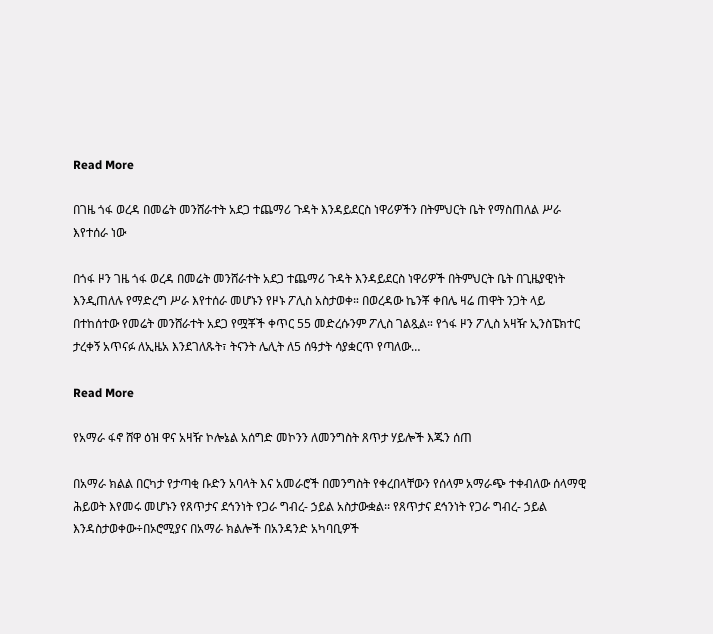Read More

በገዜ ጎፋ ወረዳ በመሬት መንሸራተት አደጋ ተጨማሪ ጉዳት እንዳይደርስ ነዋሪዎችን በትምህርት ቤት የማስጠለል ሥራ እየተሰራ ነው

በጎፋ ዞን ገዜ ጎፋ ወረዳ በመሬት መንሸራተት አደጋ ተጨማሪ ጉዳት እንዳይደርስ ነዋሪዎች በትምህርት ቤት በጊዜያዊነት እንዲጠለሉ የማድረግ ሥራ እየተሰራ መሆኑን የዞኑ ፖሊስ አስታወቀ። በወረዳው ኬንቾ ቀበሌ ዛሬ ጠዋት ንጋት ላይ በተከሰተው የመሬት መንሸራተት አደጋ የሟቾች ቀጥር 55 መድረሱንም ፖሊስ ገልጿል። የጎፋ ዞን ፖሊስ አዛዥ ኢንስፔክተር ታረቀኝ አጥናፉ ለኢዜአ እንደገለጹት፣ ትናንት ሌሊት ለ5 ሰዓታት ሳያቋርጥ የጣለው…

Read More

የአማራ ፋኖ ሸዋ ዕዝ ዋና አዛዥ ኮሎኔል አሰግድ መኮንን ለመንግስት ጸጥታ ሃይሎች እጁን ሰጠ

በአማራ ክልል በርካታ የታጣቂ ቡድን አባላት እና አመራሮች በመንግስት የቀረበላቸውን የሰላም አማራጭ ተቀብለው ሰላማዊ ሕይወት እየመሩ መሆኑን የጸጥታና ደኅንነት የጋራ ግብረ- ኃይል አስታውቋል፡፡ የጸጥታና ደኅንነት የጋራ ግብረ- ኃይል እንዳስታወቀው÷በኦሮሚያና በአማራ ክልሎች በአንዳንድ አካባቢዎች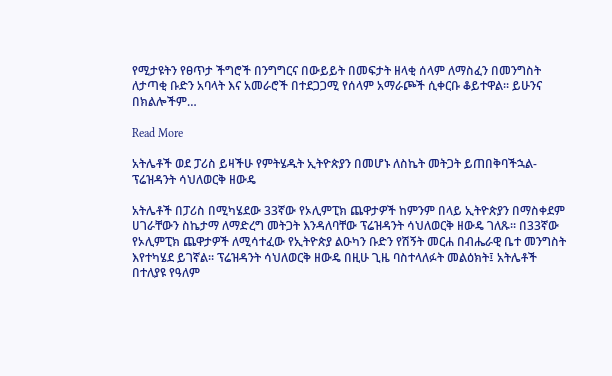የሚታዩትን የፀጥታ ችግሮች በንግግርና በውይይት በመፍታት ዘላቂ ሰላም ለማስፈን በመንግስት ለታጣቂ ቡድን አባላት እና አመራሮች በተደጋጋሚ የሰላም አማራጮች ሲቀርቡ ቆይተዋል፡፡ ይሁንና በክልሎችም…

Read More

አትሌቶች ወደ ፓሪስ ይዛችሁ የምትሄዱት ኢትዮጵያን በመሆኑ ለስኬት መትጋት ይጠበቅባችኋል- ፕሬዝዳንት ሳህለወርቅ ዘውዴ

አትሌቶች በፓሪስ በሚካሄደው 33ኛው የኦሊምፒክ ጨዋታዎች ከምንም በላይ ኢትዮጵያን በማስቀደም ሀገራቸውን ስኬታማ ለማድረግ መትጋት እንዳለባቸው ፕሬዝዳንት ሳህለወርቅ ዘውዴ ገለጹ። በ33ኛው የኦሊምፒክ ጨዋታዎች ለሚሳተፈው የኢትዮጵያ ልዑካን ቡድን የሽኝት መርሐ በብሔራዊ ቤተ መንግስት እየተካሄደ ይገኛል። ፕሬዝዳንት ሳህለወርቅ ዘውዴ በዚሁ ጊዜ ባስተላለፉት መልዕክት፤ አትሌቶች በተለያዩ የዓለም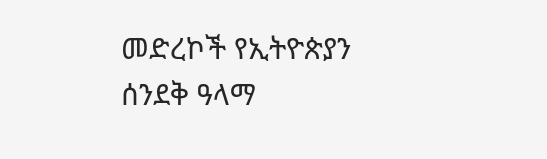መድረኮች የኢትዮጵያን ሰንደቅ ዓላማ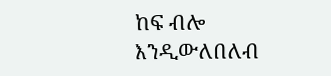ከፍ ብሎ እንዲውለበለብ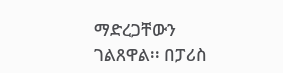ማድረጋቸውን ገልጸዋል፡፡ በፓሪስ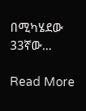በሚካሄደው 33ኛው…

Read More